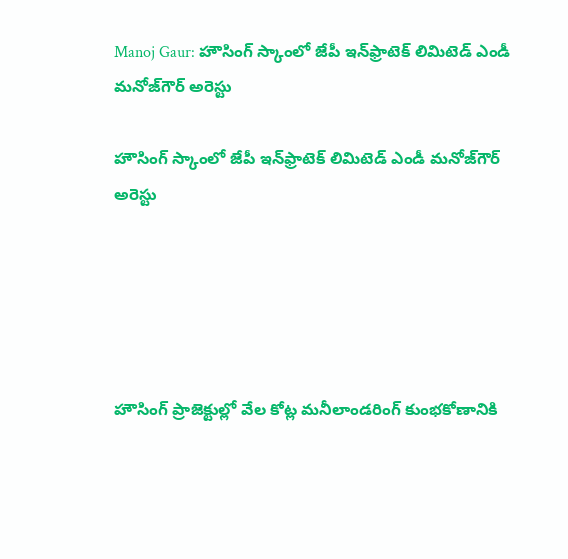Manoj Gaur: హౌసింగ్‌ స్కాంలో జేపీ ఇన్‌ఫ్రాటెక్‌ లిమిటెడ్‌ ఎండీ మనోజ్‌గౌర్‌ అరెస్టు

హౌసింగ్‌ స్కాంలో జేపీ ఇన్‌ఫ్రాటెక్‌ లిమిటెడ్‌ ఎండీ మనోజ్‌గౌర్‌ అరెస్టు





హౌసింగ్‌ ప్రాజెక్టుల్లో వేల కోట్ల మనీలాండరింగ్‌ కుంభకోణానికి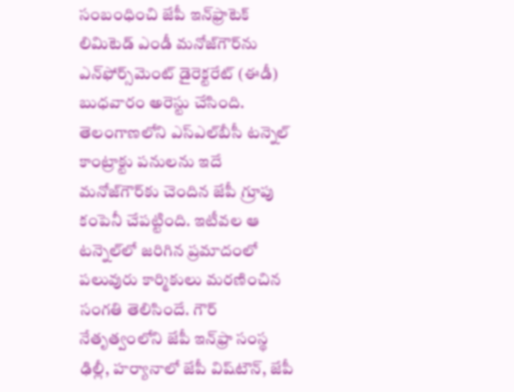సంబంధించి జేపీ ఇన్‌ఫ్రాటెక్‌ లిమిటెడ్‌ ఎండీ మనోజ్‌గౌర్‌ను ఎన్‌ఫోర్స్‌మెంట్‌ డైరెక్టరేట్‌ (ఈడీ) బుధవారం అరెస్టు చేసింది. తెలంగాణలోని ఎస్‌ఎల్‌బీసీ టన్నెల్‌ కాంట్రాక్టు పనులను ఇదే మనోజ్‌గౌర్‌కు చెందిన జేపీ గ్రూపు కంపెనీ చేపట్టింది. ఇటీవల ఆ టన్నెల్‌లో జరిగిన ప్రమాదంలో పలువురు కార్మికులు మరణించిన సంగతి తెలిసిందే. గౌర్‌ నేతృత్వంలోని జేపీ ఇన్‌ఫ్రా సంస్థ ఢిల్లీ, హర్యానాలో జేపీ విష్‌టౌన్‌, జేపీ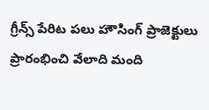గ్రీన్స్‌ పేరిట పలు హౌసింగ్‌ ప్రాజెక్టులు ప్రారంభించి వేలాది మంది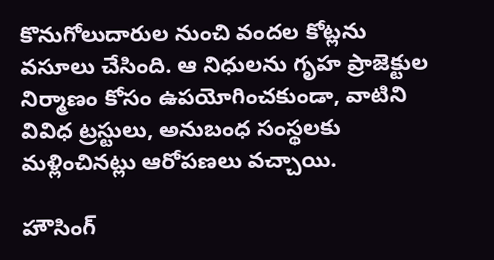కొనుగోలుదారుల నుంచి వందల కోట్లను వసూలు చేసింది. ఆ నిధులను గృహ ప్రాజెక్టుల నిర్మాణం కోసం ఉపయోగించకుండా, వాటిని వివిధ ట్రస్టులు, అనుబంధ సంస్థలకు మళ్లించినట్లు ఆరోపణలు వచ్చాయి.

హౌసింగ్‌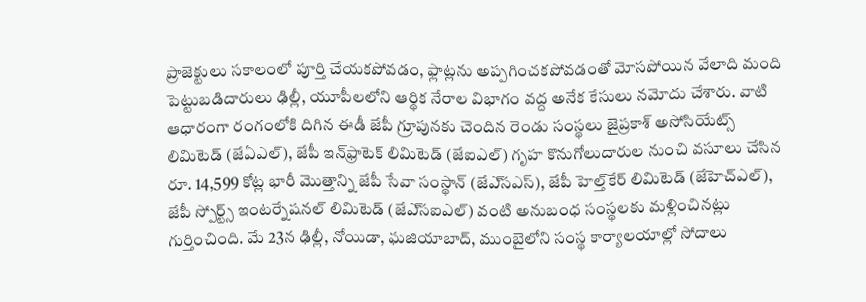ప్రాజెక్టులు సకాలంలో పూర్తి చేయకపోవడం, ఫ్లాట్లను అప్పగించకపోవడంతో మోసపోయిన వేలాది మంది పెట్టుబడిదారులు ఢిల్లీ, యూపీలలోని ఆర్థిక నేరాల విభాగం వద్ద అనేక కేసులు నమోదు చేశారు. వాటి ఆధారంగా రంగంలోకి దిగిన ఈడీ జేపీ గ్రూపునకు చెందిన రెండు సంస్థలు జైప్రకాశ్‌ అసోసియేట్స్‌ లిమిటెడ్‌ (జేఏఎల్‌), జేపీ ఇన్‌ఫ్రాటెక్‌ లిమిటెడ్‌ (జేఐఎల్‌) గృహ కొనుగోలుదారుల నుంచి వసూలు చేసిన రూ. 14,599 కోట్ల భారీ మొత్తాన్ని జేపీ సేవా సంస్థాన్‌ (జేఎ్‌సఎస్‌), జేపీ హెల్త్‌కేర్‌ లిమిటెడ్‌ (జేహెచ్‌ఎల్‌), జేపీ స్పోర్ట్స్‌ ఇంటర్నేషనల్‌ లిమిటెడ్‌ (జేఎ్‌సఐఎల్‌) వంటి అనుబంధ సంస్థలకు మళ్లించినట్లు గుర్తించింది. మే 23న ఢిల్లీ, నోయిడా, ఘజియాబాద్‌, ముంబైలోని సంస్థ కార్యాలయాల్లో సోదాలు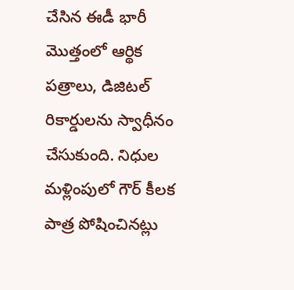చేసిన ఈడీ భారీ మొత్తంలో ఆర్థిక పత్రాలు, డిజిటల్‌ రికార్డులను స్వాధీనం చేసుకుంది. నిధుల మళ్లింపులో గౌర్‌ కీలక పాత్ర పోషించినట్లు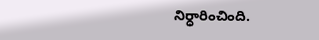నిర్ధారించింది.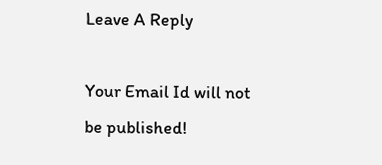Leave A Reply

Your Email Id will not be published!